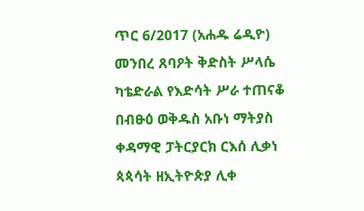ጥር 6/2017 (አሐዱ ሬዲዮ) መንበረ ጸባዖት ቅድስት ሥላሴ ካቴድራል የእድሳት ሥራ ተጠናቆ በብፁዕ ወቅዱስ አቡነ ማትያስ ቀዳማዊ ፓትርያርክ ርእሰ ሊቃነ ጳጳሳት ዘኢትዮጵያ ሊቀ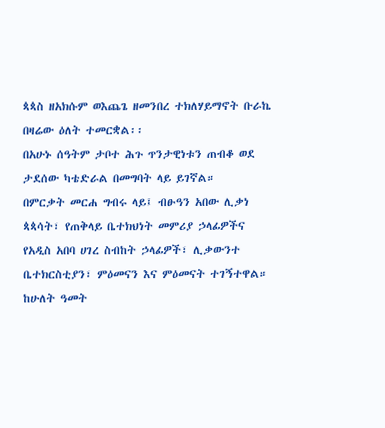ጳጳስ ዘአክሱም ወእጨጌ ዘመንበረ ተክለሃይማኖት ቡራኬ በዛሬው ዕለት ተመርቋል፡፡
በአሁኑ ሰዓትም ታቦተ ሕጉ ጥንታዊነቱን ጠብቆ ወደ ታደሰው ካቴድራል በመግባት ላይ ይገኛል።
በምርቃት መርሐ ግብሩ ላይ፤ ብፁዓን አበው ሊቃነ ጳጳሳት፣ የጠቅላይ ቤተክህነት መምሪያ ኃላፊዎችና የአዲስ አበባ ሀገረ ስብከት ኃላፊዎች፣ ሊቃውንተ ቤተክርስቲያን፣ ምዕመናን እና ምዕመናት ተገኝተዋል።
ከሁለት ዓመት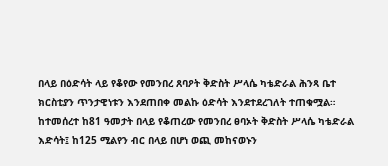በላይ በዕድሳት ላይ የቆየው የመንበረ ጸባዖት ቅድስት ሥላሴ ካቴድራል ሕንጻ ቤተ ክርስቲያን ጥንታዊነቱን እንደጠበቀ መልኩ ዕድሳት እንደተደረገለት ተጠቁሟል።
ከተመሰረተ ከ81 ዓመታት በላይ የቆጠረው የመንበረ ፀባኦት ቅድስት ሥላሴ ካቴድራል እድሳት፤ ከ125 ሚልየን ብር በላይ በሆነ ወጪ መከናወኑን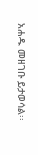አሐዱ መዘገቡ ይታወሳል፡፡